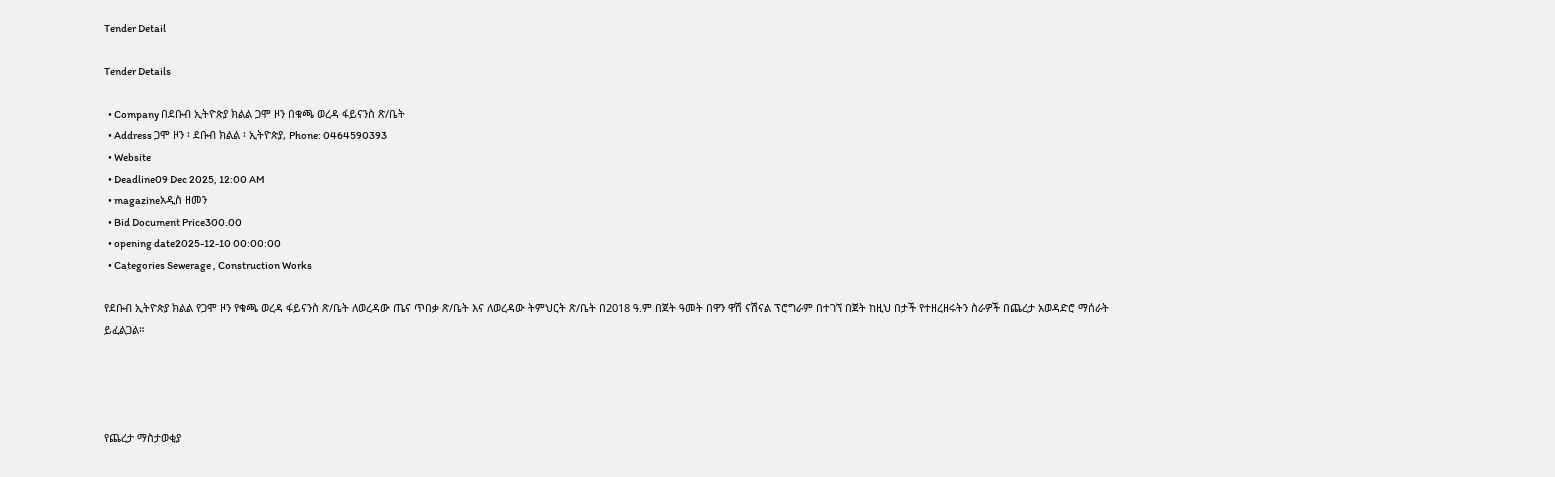Tender Detail

Tender Details

  • Company በደቡብ ኢትዮጵያ ክልል ጋሞ ዞን በቁጫ ወረዳ ፋይናንስ ጽ/ቤት
  • Address ጋሞ ዞን ፡ ደቡብ ክልል ፡ ኢትዮጵያ, Phone: 0464590393
  • Website
  • Deadline09 Dec 2025, 12:00 AM
  • magazineአዲስ ዘመን
  • Bid Document Price300.00
  • opening date2025-12-10 00:00:00
  • Categories Sewerage , Construction Works

የደቡብ ኢትዮጵያ ክልል የጋሞ ዞን የቁጫ ወረዳ ፋይናንስ ጽ/ቤት ለወረዳው ጤና ጥበቃ ጽ/ቤት እና ለወረዳው ትምህርት ጽ/ቤት በ2018 ዓ.ም በጀት ዓመት በዋን ዋሽ ናሽናል ፕሮግራም በተገኘ በጀት ከዚህ በታች የተዘረዘሩትን ስራዎች በጨረታ አወዳድሮ ማሰራት ይፈልጋል።




የጨረታ ማስታወቂያ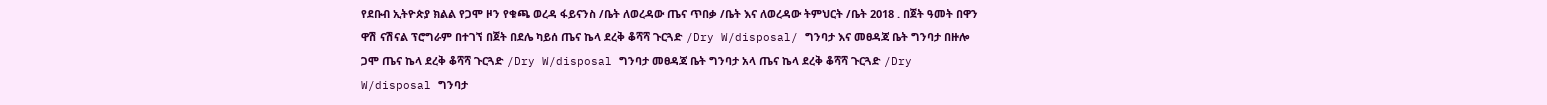የደቡብ ኢትዮጵያ ክልል የጋሞ ዞን የቁጫ ወረዳ ፋይናንስ /ቤት ለወረዳው ጤና ጥበቃ /ቤት እና ለወረዳው ትምህርት /ቤት 2018 . በጀት ዓመት በዋን ዋሽ ናሽናል ፕሮግራም በተገኘ በጀት በደሌ ካይሰ ጤና ኬላ ደረቅ ቆሻሻ ጉርጓድ /Dry W/disposal/ ግንባታ እና መፀዳጃ ቤት ግንባታ በዙሎ ጋሞ ጤና ኬላ ደረቅ ቆሻሻ ጉርጓድ /Dry W/disposal ግንባታ መፀዳጃ ቤት ግንባታ አላ ጤና ኬላ ደረቅ ቆሻሻ ጉርጓድ /Dry W/disposal ግንባታ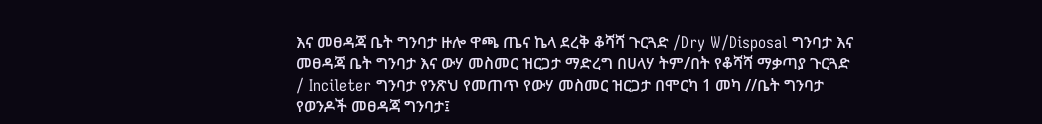እና መፀዳጃ ቤት ግንባታ ዙሎ ዋጫ ጤና ኬላ ደረቅ ቆሻሻ ጉርጓድ /Dry W/Disposal ግንባታ እና መፀዳጃ ቤት ግንባታ እና ውሃ መስመር ዝርጋታ ማድረግ በሀላሃ ትም/በት የቆሻሻ ማቃጣያ ጉርጓድ / Incileter ግንባታ የንጽህ የመጠጥ የውሃ መስመር ዝርጋታ በሞርካ 1 መካ //ቤት ግንባታ የወንዶች መፀዳጃ ግንባታ፤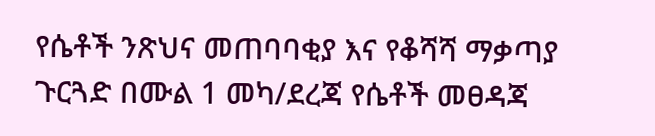የሴቶች ንጽህና መጠባባቂያ እና የቆሻሻ ማቃጣያ ጉርጓድ በሙል 1 መካ/ደረጃ የሴቶች መፀዳጃ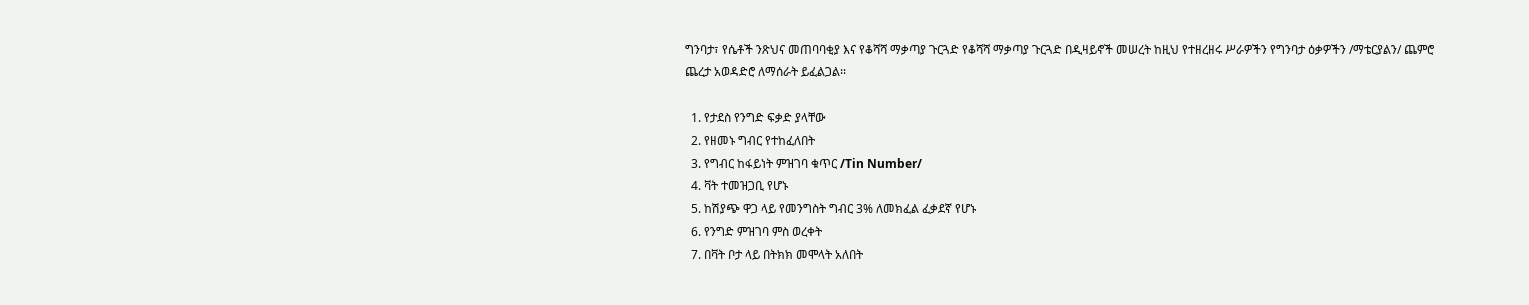ግንባታ፣ የሴቶች ንጽህና መጠባባቂያ እና የቆሻሻ ማቃጣያ ጉርጓድ የቆሻሻ ማቃጣያ ጉርጓድ በዲዛይኖች መሠረት ከዚህ የተዘረዘሩ ሥራዎችን የግንባታ ዕቃዎችን /ማቴርያልን/ ጨምሮ ጨረታ አወዳድሮ ለማሰራት ይፈልጋል፡፡

  1. የታደስ የንግድ ፍቃድ ያላቸው
  2. የዘመኑ ግብር የተከፈለበት
  3. የግብር ከፋይነት ምዝገባ ቁጥር /Tin Number/
  4. ቫት ተመዝጋቢ የሆኑ
  5. ከሽያጭ ዋጋ ላይ የመንግስት ግብር 3% ለመክፈል ፈቃደኛ የሆኑ
  6. የንግድ ምዝገባ ምስ ወረቀት
  7. በቫት ቦታ ላይ በትክክ መሞላት አለበት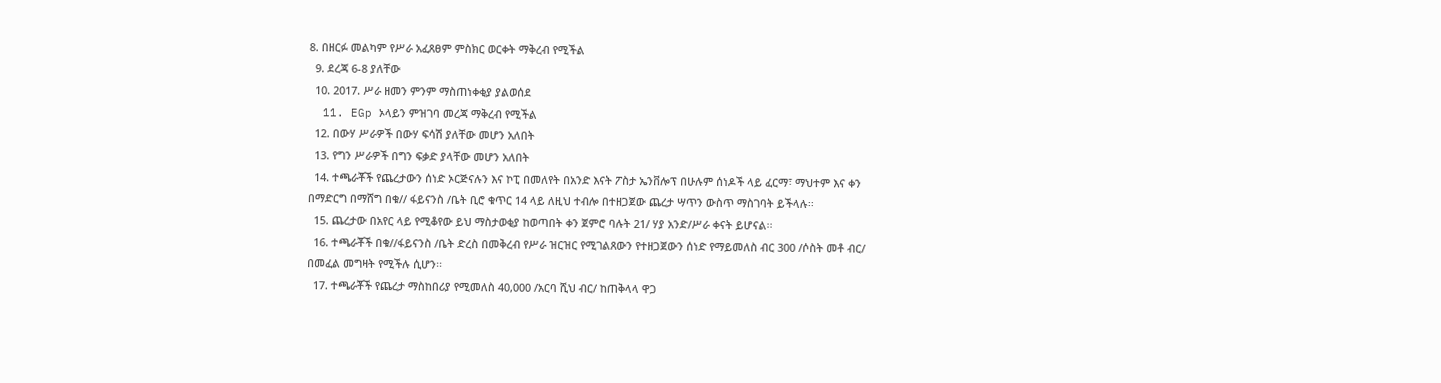8. በዘርፉ መልካም የሥራ አፈጸፀም ምስክር ወርቀት ማቅረብ የሚችል
  9. ደረጃ 6-8 ያለቸው
  10. 2017. ሥራ ዘመን ምንም ማስጠነቀቂያ ያልወሰደ
  11. EGp ኦላይን ምዝገባ መረጃ ማቅረብ የሚችል
  12. በውሃ ሥራዎች በውሃ ፍሳሽ ያለቸው መሆን አለበት
  13. የግን ሥራዎች በግን ፍቃድ ያላቸው መሆን አለበት
  14. ተጫራቾች የጨረታውን ሰነድ ኦርጅናሉን እና ኮፒ በመለየት በአንድ እናት ፖስታ ኤንቨሎፕ በሁሉም ሰነዶች ላይ ፈርማ፣ ማህተም እና ቀን በማድርግ በማሸግ በቁ// ፋይናንስ /ቤት ቢሮ ቁጥር 14 ላይ ለዚህ ተብሎ በተዘጋጀው ጨረታ ሣጥን ውስጥ ማስገባት ይችላሉ፡፡
  15. ጨረታው በአየር ላይ የሚቆየው ይህ ማስታወቂያ ከወጣበት ቀን ጀምሮ ባሉት 21/ ሃያ አንድ/ሥራ ቀናት ይሆናል፡፡
  16. ተጫራቾች በቁ//ፋይናንስ /ቤት ድረስ በመቅረብ የሥራ ዝርዝር የሚገልጸውን የተዘጋጀውን ሰነድ የማይመለስ ብር 300 /ሶስት መቶ ብር/ በመፈል መግዛት የሚችሉ ሲሆን፡፡
  17. ተጫራቾች የጨረታ ማስከበሪያ የሚመለስ 40,000 /አርባ ሺህ ብር/ ከጠቅላላ ዋጋ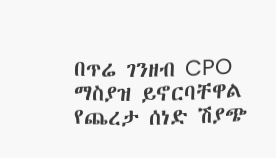በጥሬ ገንዘብ CPO ማስያዝ ይኖርባቸዋል የጨረታ ሰነድ ሽያጭ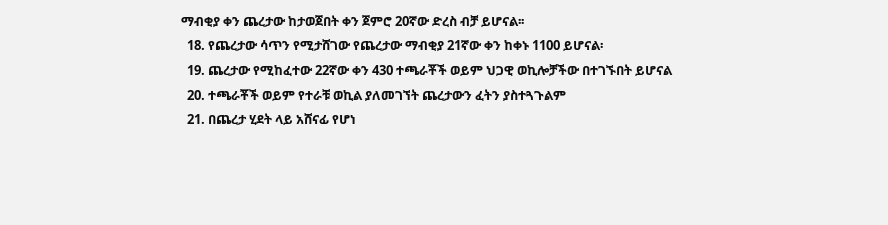ማብቂያ ቀን ጨረታው ከታወጀበት ቀን ጀምሮ 20ኛው ድረስ ብቻ ይሆናል፡፡
  18. የጨረታው ሳጥን የሚታሸገው የጨረታው ማብቂያ 21ኛው ቀን ከቀኑ 1100 ይሆናል፡
  19. ጨረታው የሚከፈተው 22ኛው ቀን 430 ተጫራቾች ወይም ህጋዊ ወኪሎቻችው በተገኙበት ይሆናል
  20. ተጫራቾች ወይም የተራቹ ወኪል ያለመገኘት ጨረታውን ፈትን ያስተጓጉልም
  21. በጨረታ ሂደት ላይ አሸናፊ የሆነ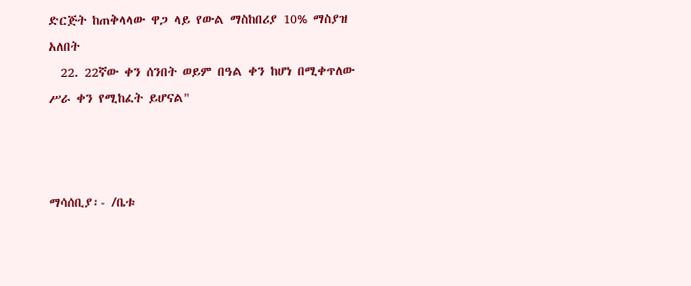ድርጅት ከጠቅላላው ዋጋ ላይ የውል ማስከበሪያ 10% ማስያዝ አለበት
  22. 22ኛው ቀን ሰንበት ወይም በዓል ቀን ከሆነ በሚቀጥለው ሥራ ቀን የሚከፈት ይሆናል"



ማሳሰቢያ፡- /ቤቱ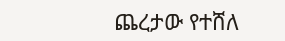ጨረታው የተሸለ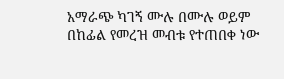አማራጭ ካገኝ ሙሉ በሙሉ ወይም በከፊል የመረዝ መብቱ የተጠበቀ ነው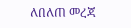ለበለጠ መረጃ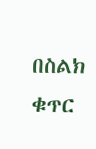በስልክ ቁጥር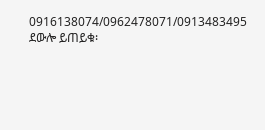0916138074/0962478071/0913483495 ደውሎ ይጠይቁ፡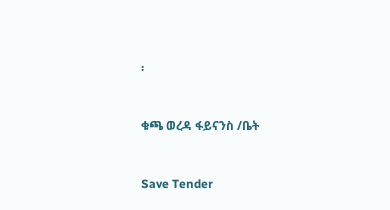፡



ቁጫ ወረዳ ፋይናንስ /ቤት



Save Tender